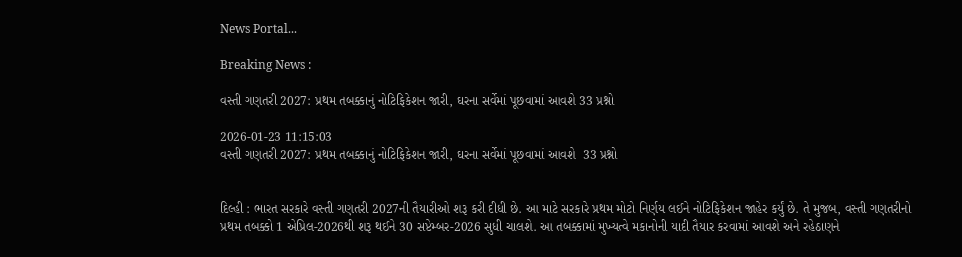News Portal...

Breaking News :

વસ્તી ગણતરી 2027: પ્રથમ તબક્કાનું નોટિફિકેશન જારી, ઘરના સર્વેમાં પૂછવામાં આવશે 33 પ્રશ્નો

2026-01-23 11:15:03
વસ્તી ગણતરી 2027: પ્રથમ તબક્કાનું નોટિફિકેશન જારી, ઘરના સર્વેમાં પૂછવામાં આવશે  33 પ્રશ્નો


દિલ્હી : ભારત સરકારે વસ્તી ગણતરી 2027ની તૈયારીઓ શરૂ કરી દીધી છે. આ માટે સરકારે પ્રથમ મોટો નિર્ણય લઈને નોટિફિકેશન જાહેર કર્યું છે. તે મુજબ, વસ્તી ગણતરીનો પ્રથમ તબક્કો 1 એપ્રિલ-2026થી શરૂ થઈને 30 સપ્ટેમ્બર-2026 સુધી ચાલશે. આ તબક્કામાં મુખ્યત્વે મકાનોની યાદી તૈયાર કરવામાં આવશે અને રહેઠાણને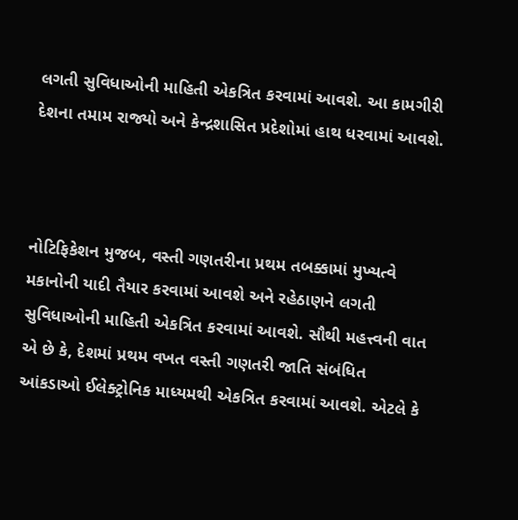લગતી સુવિધાઓની માહિતી એકત્રિત કરવામાં આવશે. આ કામગીરી દેશના તમામ રાજ્યો અને કેન્દ્રશાસિત પ્રદેશોમાં હાથ ધરવામાં આવશે.



નોટિફિકેશન મુજબ, વસ્તી ગણતરીના પ્રથમ તબક્કામાં મુખ્યત્વે મકાનોની યાદી તૈયાર કરવામાં આવશે અને રહેઠાણને લગતી સુવિધાઓની માહિતી એકત્રિત કરવામાં આવશે. સૌથી મહત્ત્વની વાત એ છે કે, દેશમાં પ્રથમ વખત વસ્તી ગણતરી જાતિ સંબંધિત આંકડાઓ ઈલેક્ટ્રોનિક માધ્યમથી એકત્રિત કરવામાં આવશે. એટલે કે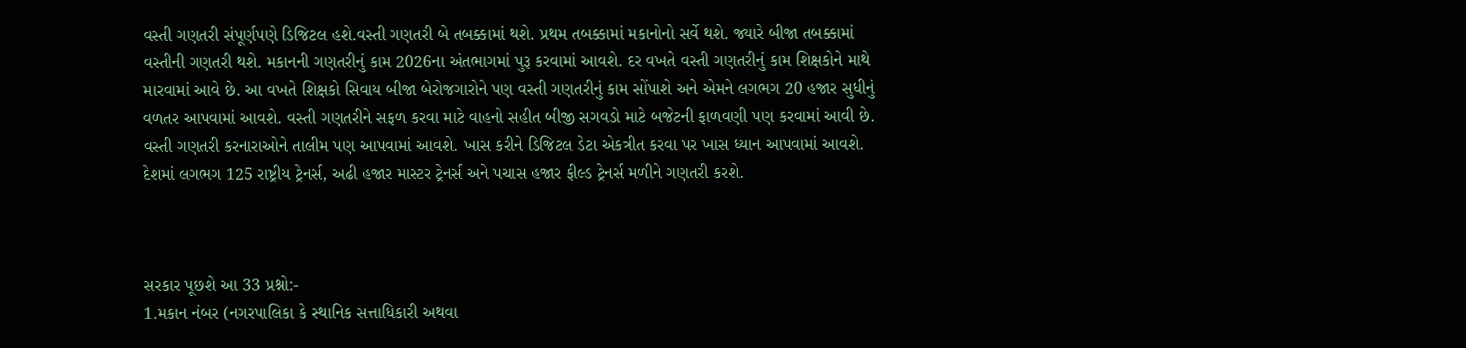વસ્તી ગણતરી સંપૂર્ણપણે ડિજિટલ હશે.વસ્તી ગણતરી બે તબક્કામાં થશે. પ્રથમ તબક્કામાં મકાનોનો સર્વે થશે. જ્યારે બીજા તબક્કામાં વસ્તીની ગણતરી થશે. મકાનની ગણતરીનું કામ 2026ના અંતભાગમાં પુરૂ કરવામાં આવશે. દર વખતે વસ્તી ગણતરીનું કામ શિક્ષકોને માથે મારવામાં આવે છે. આ વખતે શિક્ષકો સિવાય બીજા બેરોજગારોને પણ વસ્તી ગણતરીનું કામ સોંપાશે અને એમને લગભગ 20 હજાર સુધીનું વળતર આપવામાં આવશે. વસ્તી ગણતરીને સફળ કરવા માટે વાહનો સહીત બીજી સગવડો માટે બજેટની ફાળવણી પણ કરવામાં આવી છે. વસ્તી ગણતરી કરનારાઓને તાલીમ પણ આપવામાં આવશે. ખાસ કરીને ડિજિટલ ડેટા એકત્રીત કરવા પર ખાસ ધ્યાન આપવામાં આવશે. દેશમાં લગભગ 125 રાષ્ટ્રીય ટ્રેનર્સ, અઢી હજાર માસ્ટર ટ્રેનર્સ અને પચાસ હજાર ફીલ્ડ ટ્રેનર્સ મળીને ગણતરી કરશે.



સરકાર પૂછશે આ 33 પ્રશ્નો:-
1.મકાન નંબર (નગરપાલિકા કે સ્થાનિક સત્તાધિકારી અથવા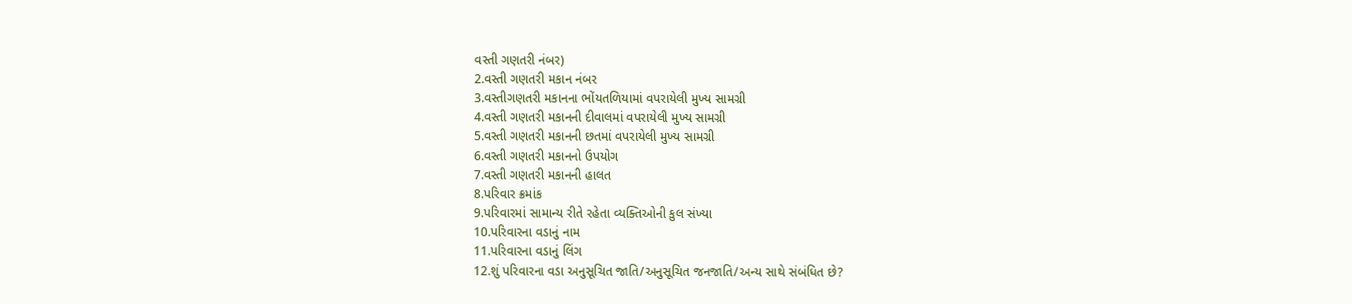વસ્તી ગણતરી નંબર)
2.વસ્તી ગણતરી મકાન નંબર
3.વસ્તીગણતરી મકાનના ભોંયતળિયામાં વપરાયેલી મુખ્ય સામગ્રી
4.વસ્તી ગણતરી મકાનની દીવાલમાં વપરાયેલી મુખ્ય સામગ્રી
5.વસ્તી ગણતરી મકાનની છતમાં વપરાયેલી મુખ્ય સામગ્રી
6.વસ્તી ગણતરી મકાનનો ઉપયોગ
7.વસ્તી ગણતરી મકાનની હાલત
8.પરિવાર ક્રમાંક
9.પરિવારમાં સામાન્ય રીતે રહેતા વ્યક્તિઓની કુલ સંખ્યા
10.પરિવારના વડાનું નામ
11.પરિવારના વડાનું લિંગ
12.શું પરિવારના વડા અનુસૂચિત જાતિ/અનુસૂચિત જનજાતિ/અન્ય સાથે સંબંધિત છે?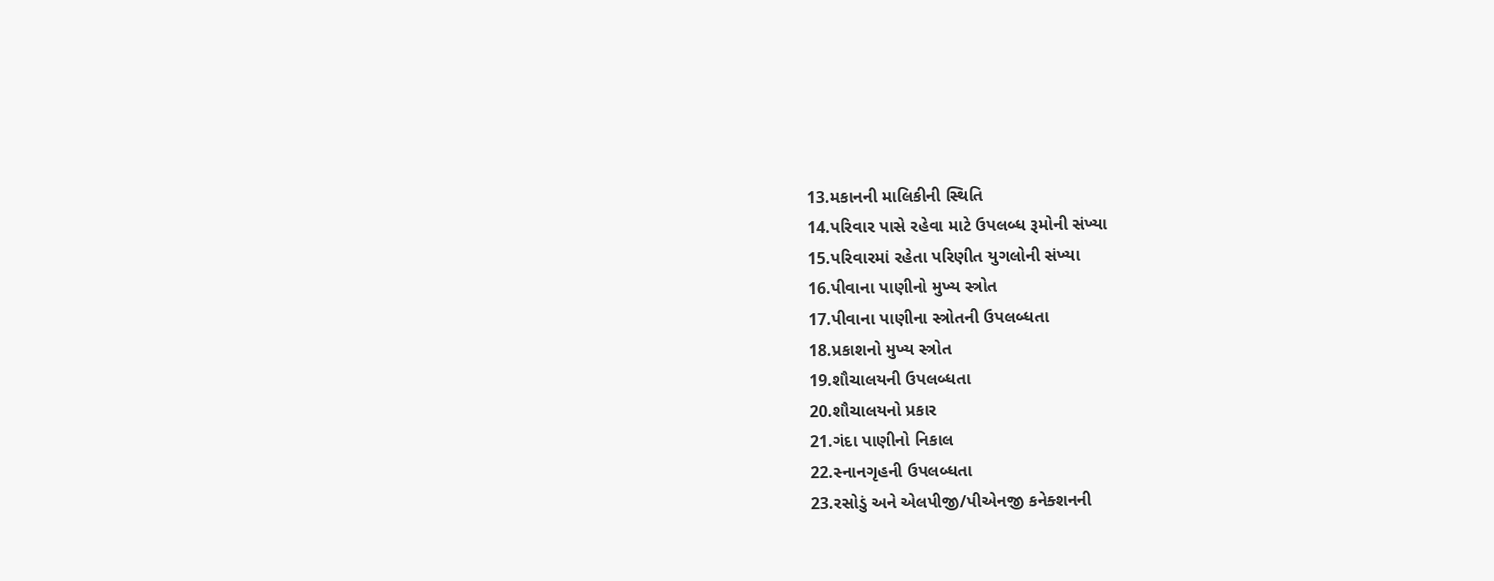13.મકાનની માલિકીની સ્થિતિ
14.પરિવાર પાસે રહેવા માટે ઉપલબ્ધ રૂમોની સંખ્યા
15.પરિવારમાં રહેતા પરિણીત યુગલોની સંખ્યા
16.પીવાના પાણીનો મુખ્ય સ્ત્રોત
17.પીવાના પાણીના સ્ત્રોતની ઉપલબ્ધતા
18.પ્રકાશનો મુખ્ય સ્ત્રોત
19.શૌચાલયની ઉપલબ્ધતા
20.શૌચાલયનો પ્રકાર
21.ગંદા પાણીનો નિકાલ
22.સ્નાનગૃહની ઉપલબ્ધતા
23.રસોડું અને એલપીજી/પીએનજી કનેક્શનની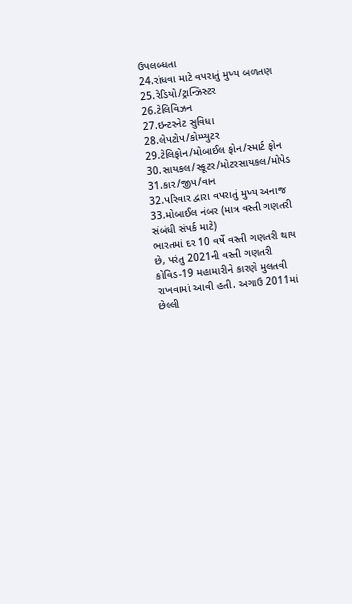ઉપલબ્ધતા
24.રાંધવા માટે વપરાતું મુખ્ય બળતણ
25.રેડિયો/ટ્રાન્ઝિસ્ટર
26.ટેલિવિઝન
27.ઇન્ટરનેટ સુવિધા
28.લેપટોપ/કોમ્પ્યુટર
29.ટેલિફોન/મોબાઈલ ફોન/સ્માર્ટ ફોન
30.સાયકલ/સ્કૂટર/મોટરસાયકલ/મોપેડ
31.કાર/જીપ/વાન
32.પરિવાર દ્વારા વપરાતું મુખ્ય અનાજ
33.મોબાઈલ નંબર (માત્ર વસ્તી ગણતરી સંબંધી સંપર્ક માટે)
ભારતમાં દર 10 વર્ષે વસ્તી ગણતરી થાય છે, પરંતુ 2021ની વસ્તી ગણતરી કોવિડ-19 મહામારીને કારણે મુલતવી રાખવામાં આવી હતી. અગાઉ 2011માં છેલ્લી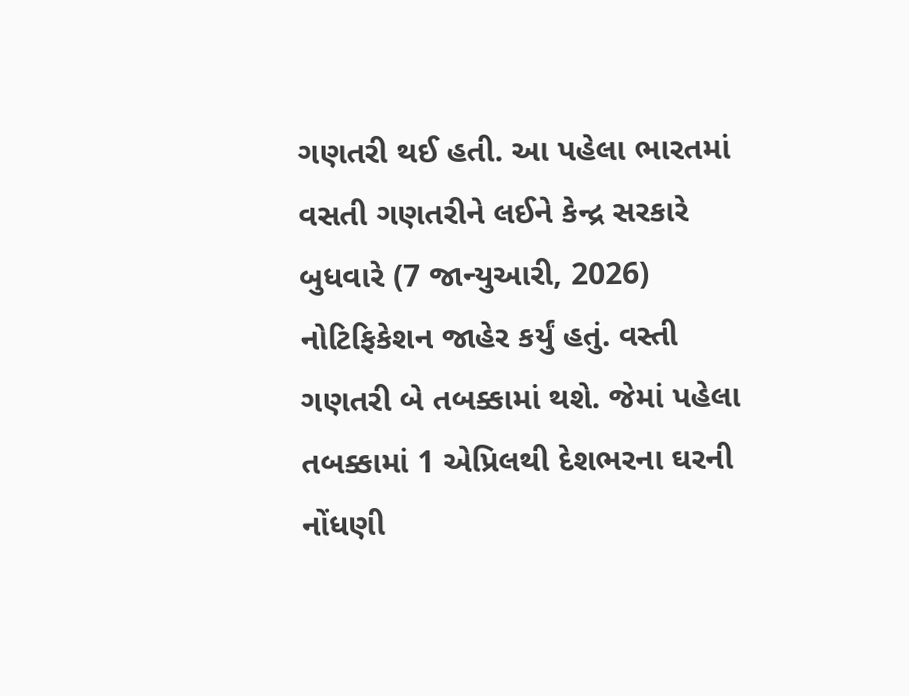ગણતરી થઈ હતી. આ પહેલા ભારતમાં વસતી ગણતરીને લઈને કેન્દ્ર સરકારે બુધવારે (7 જાન્યુઆરી, 2026) નોટિફિકેશન જાહેર કર્યું હતું. વસ્તી ગણતરી બે તબક્કામાં થશે. જેમાં પહેલા તબક્કામાં 1 એપ્રિલથી દેશભરના ઘરની નોંધણી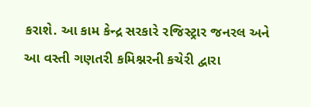કરાશે. આ કામ કેન્દ્ર સરકારે રજિસ્ટ્રાર જનરલ અને આ વસ્તી ગણતરી કમિશ્નરની કચેરી દ્વારા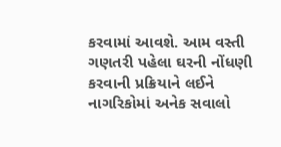કરવામાં આવશે. આમ વસ્તી ગણતરી પહેલા ઘરની નોંધણી કરવાની પ્રક્રિયાને લઈને નાગરિકોમાં અનેક સવાલો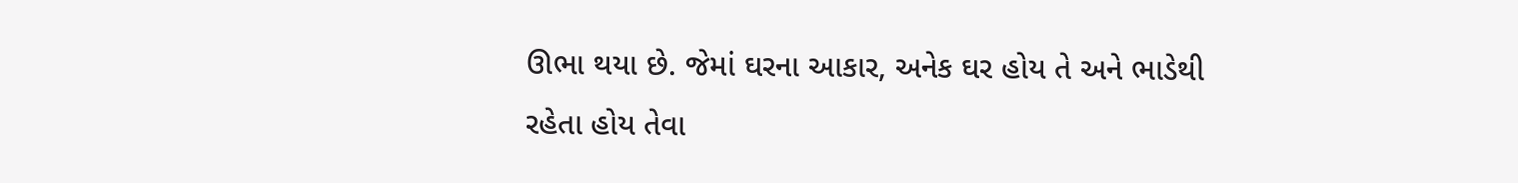ઊભા થયા છે. જેમાં ઘરના આકાર, અનેક ઘર હોય તે અને ભાડેથી રહેતા હોય તેવા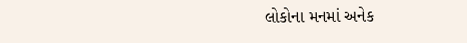લોકોના મનમાં અનેક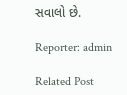સવાલો છે.

Reporter: admin

Related Post